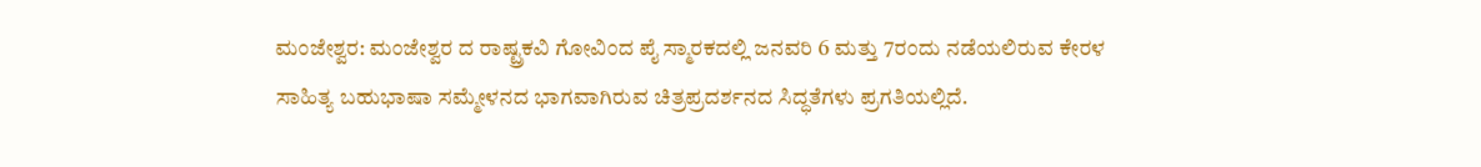ಮಂಜೇಶ್ವರ: ಮಂಜೇಶ್ವರ ದ ರಾಷ್ಟ್ರಕವಿ ಗೋವಿಂದ ಪೈ ಸ್ಮಾರಕದಲ್ಲಿ ಜನವರಿ 6 ಮತ್ತು 7ರಂದು ನಡೆಯಲಿರುವ ಕೇರಳ ಸಾಹಿತ್ಯ ಬಹುಭಾಷಾ ಸಮ್ಮೇಳನದ ಭಾಗವಾಗಿರುವ ಚಿತ್ರಪ್ರದರ್ಶನದ ಸಿದ್ಧತೆಗಳು ಪ್ರಗತಿಯಲ್ಲಿದೆ.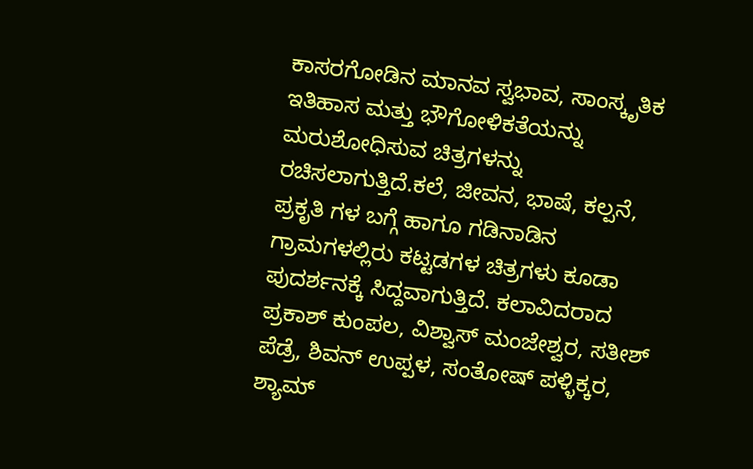ಕಾಸರಗೋಡಿನ ಮಾನವ ಸ್ವಭಾವ, ಸಾಂಸ್ಕೃತಿಕ ಇತಿಹಾಸ ಮತ್ತು ಭೌಗೋಳಿಕತೆಯನ್ನು ಮರುಶೋಧಿಸುವ ಚಿತ್ರಗಳನ್ನು ರಚಿಸಲಾಗುತ್ತಿದೆ.ಕಲೆ, ಜೀವನ, ಭಾಷೆ, ಕಲ್ಪನೆ, ಪ್ರಕೃತಿ ಗಳ ಬಗ್ಗೆ ಹಾಗೂ ಗಡಿನಾಡಿನ ಗ್ರಾಮಗಳಲ್ಲಿರು ಕಟ್ಟಡಗಳ ಚಿತ್ರಗಳು ಕೂಡಾ ಪುದರ್ಶನಕ್ಕೆ ಸಿದ್ದವಾಗುತ್ತಿದೆ. ಕಲಾವಿದರಾದ ಪ್ರಕಾಶ್ ಕುಂಪಲ, ವಿಶ್ವಾಸ್ ಮಂಜೇಶ್ವರ, ಸತೀಶ್ ಪೆಡ್ರೆ, ಶಿವನ್ ಉಪ್ಪಳ, ಸಂತೋಷ್ ಪಳ್ಳಿಕ್ಕರ, ಶ್ಯಾಮ್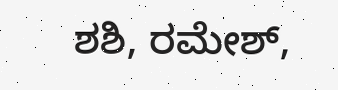ಶಶಿ, ರಮೇಶ್,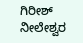ಗಿರೀಶ್ ನೀಲೇಶ್ವರ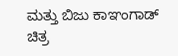ಮತ್ತು ಬಿಜು ಕಾಞಂಗಾಡ್ ಚಿತ್ರ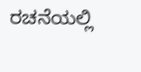ರಚನೆಯಲ್ಲಿ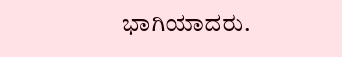ಭಾಗಿಯಾದರು.